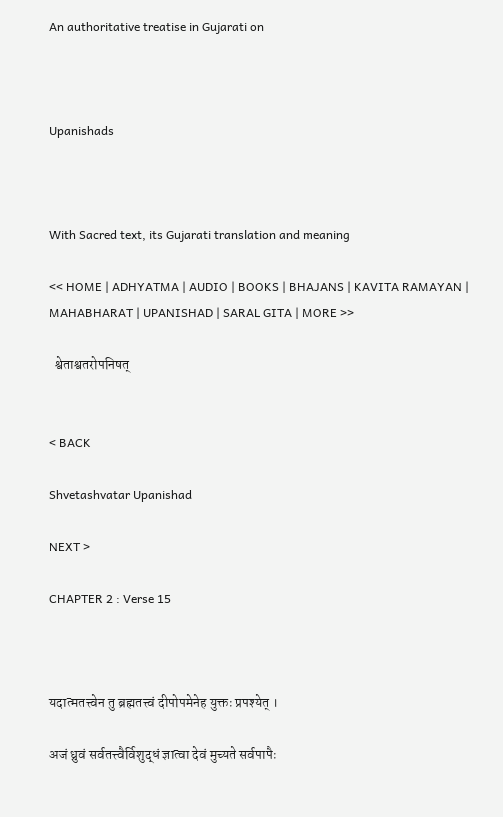An authoritative treatise in Gujarati on



Upanishads



With Sacred text, its Gujarati translation and meaning

<< HOME | ADHYATMA | AUDIO | BOOKS | BHAJANS | KAVITA RAMAYAN | MAHABHARAT | UPANISHAD | SARAL GITA | MORE >>

  श्वेताश्वतरोपनिषत्


< BACK

Shvetashvatar Upanishad

NEXT >

CHAPTER 2 : Verse 15



यदात्मतत्त्वेन तु ब्रह्मतत्त्वं दीपोपमेनेह युक्तः प्रपश्येत् ।

अजं ध्रुवं सर्वतत्त्वैर्विशुद्धं ज्ञात्वा देवं मुच्यते सर्वपापैः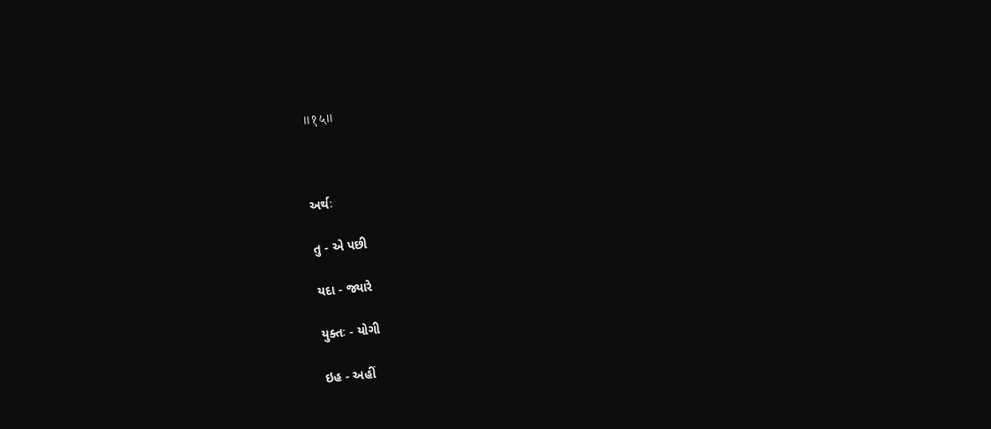॥१५॥



અર્થઃ

તુ - એ પછી

યદા - જ્યારે

યુક્તઃ - યોગી

ઇહ - અહીં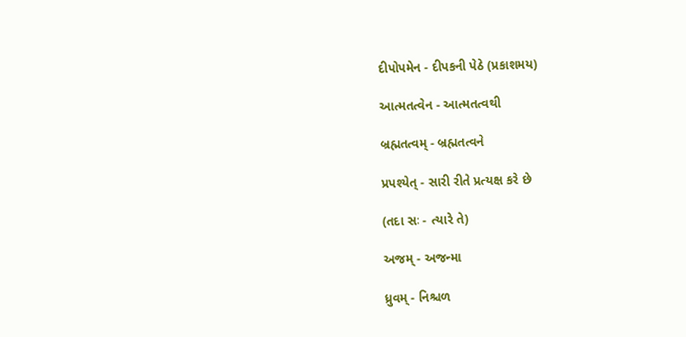દીપોપમેન - દીપકની પેઠે (પ્રકાશમય)

આત્મતત્વેન - આત્મતત્વથી

બ્રહ્મતત્વમ્ - બ્રહ્મતત્વને

પ્રપશ્યેત્ - સારી રીતે પ્રત્યક્ષ કરે છે

(તદા સઃ - ત્યારે તે)

અજમ્ - અજન્મા

ધ્રુવમ્ - નિશ્ચળ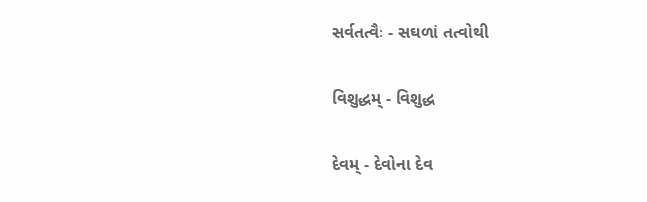સર્વતત્વૈઃ - સઘળાં તત્વોથી

વિશુદ્ધમ્ - વિશુદ્ધ

દેવમ્ - દેવોના દેવ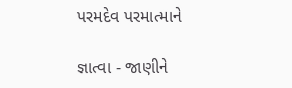પરમદેવ પરમાત્માને

જ્ઞાત્વા - જાણીને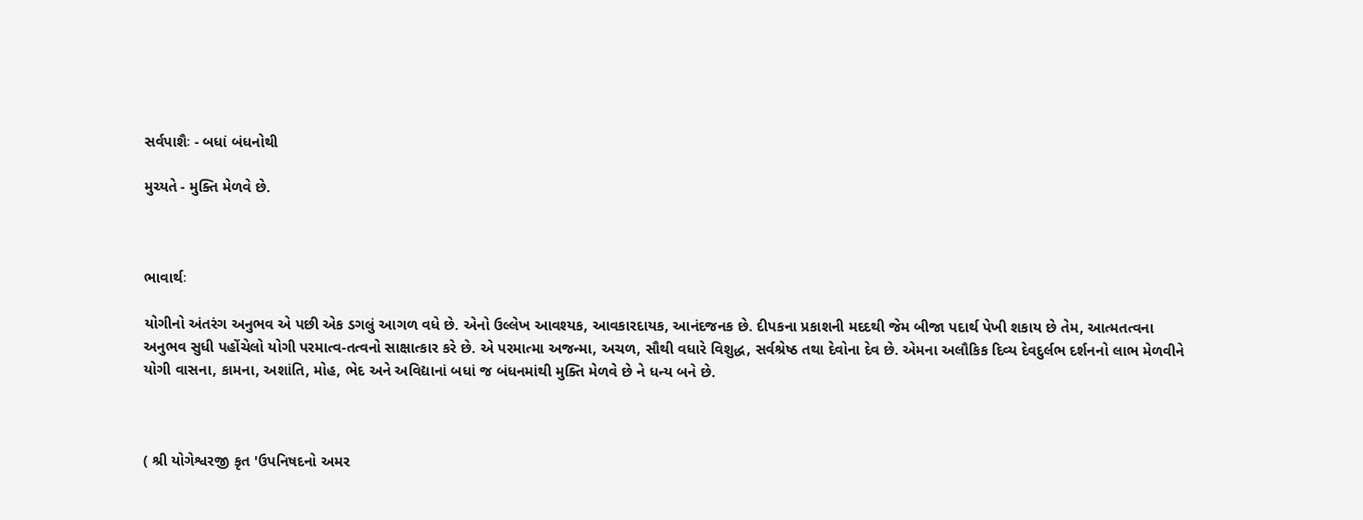સર્વપાશૈઃ - બધાં બંધનોથી

મુચ્યતે - મુક્તિ મેળવે છે.



ભાવાર્થઃ

યોગીનો અંતરંગ અનુભવ એ પછી એક ડગલું આગળ વધે છે. એનો ઉલ્લેખ આવશ્યક, આવકારદાયક, આનંદજનક છે. દીપકના પ્રકાશની મદદથી જેમ બીજા પદાર્થ પેખી શકાય છે તેમ, આત્મતત્વના અનુભવ સુધી પહોંચેલો યોગી પરમાત્વ-તત્વનો સાક્ષાત્કાર કરે છે. એ પરમાત્મા અજન્મા, અચળ, સૌથી વધારે વિશુદ્ધ, સર્વશ્રેષ્ઠ તથા દેવોના દેવ છે. એમના અલૌકિક દિવ્ય દેવદુર્લભ દર્શનનો લાભ મેળવીને યોગી વાસના, કામના, અશાંતિ, મોહ, ભેદ અને અવિદ્યાનાં બધાં જ બંધનમાંથી મુક્તિ મેળવે છે ને ધન્ય બને છે.



( શ્રી યોગેશ્વરજી કૃત 'ઉપનિષદનો અમર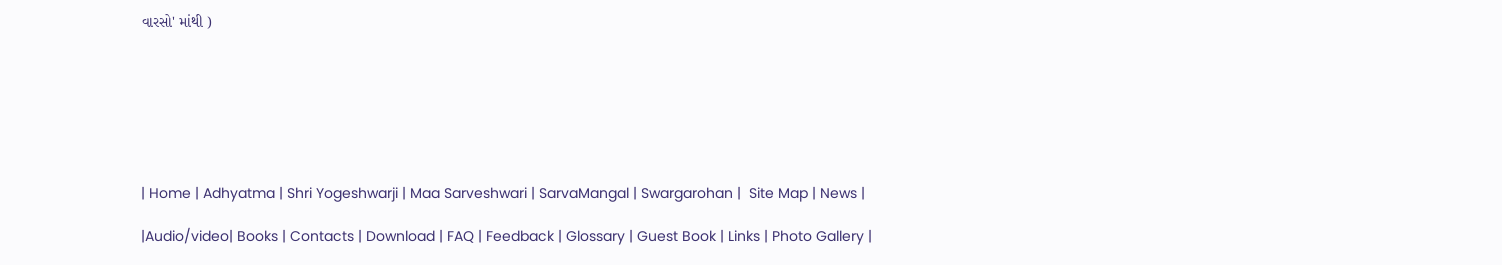વારસો' માંથી )







| Home | Adhyatma | Shri Yogeshwarji | Maa Sarveshwari | SarvaMangal | Swargarohan |  Site Map | News |

|Audio/video| Books | Contacts | Download | FAQ | Feedback | Glossary | Guest Book | Links | Photo Gallery |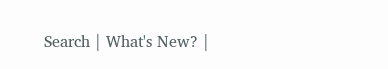Search | What's New? |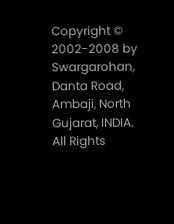Copyright © 2002-2008 by Swargarohan, Danta Road, Ambaji, North Gujarat, INDIA.  All Rights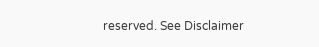reserved. See Disclaimer